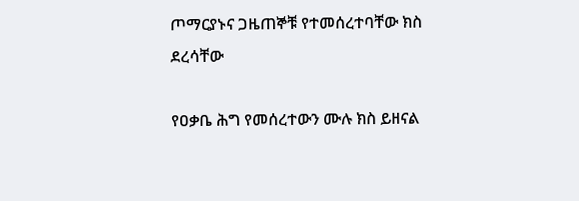ጦማርያኑና ጋዜጠኞቹ የተመሰረተባቸው ክስ ደረሳቸው

የዐቃቤ ሕግ የመሰረተውን ሙሉ ክስ ይዘናል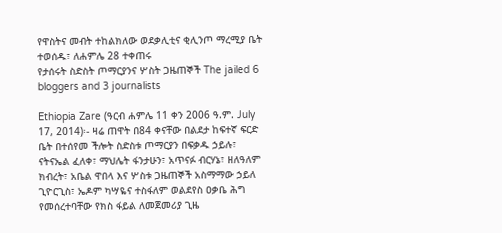የዋስትና መብት ተከልክለው ወደቃሊቲና ቂሊንጦ ማረሚያ ቤት ተወሰዱ፣ ለሐምሌ 28 ተቀጠሩ
የታሰሩት ስድስት ጦማርያንና ሦስት ጋዜጠኞች The jailed 6 bloggers and 3 journalists

Ethiopia Zare (ዓርብ ሐምሌ 11 ቀን 2006 ዓ.ም. July 17, 2014)፡- ዛሬ ጠዋት በ84 ቀናቸው በልደታ ከፍተኛ ፍርድ ቤት በተሰየመ ችሎት ስድስቱ ጦማርያን በፍቃዱ ኃይሉ፣ ናትናኤል ፈለቀ፣ ማህሌት ፋንታሁን፣ አጥናፉ ብርሃኔ፣ ዘለዓለም ክብረት፣ አቤል ዋበላ እና ሦስቱ ጋዜጠኞች አስማማው ኃይለ ጊዮርጊስ፣ ኤዶም ካሣዬና ተስፋለም ወልደየስ ዐቃቤ ሕግ የመሰረተባቸው የክስ ፋይል ለመጀመሪያ ጊዜ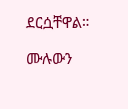ደርሷቸዋል።

ሙሉውን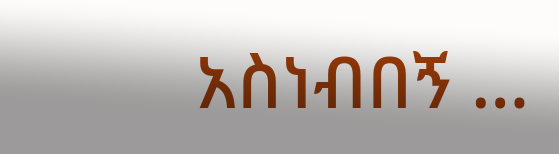አስነብበኝ …